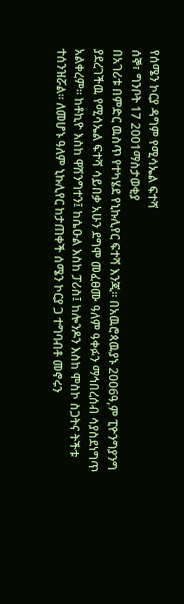የሰሜን ኮርያ ዳግም የሚሳኤል ፍተሻ
ሰኞ፣ ግንቦት 17 2001ማስታወቂያ
በአገሪቱ በምድር ዉስጥ የተካሄደ የኒኩሊየር ፍተሻ እንጂ። በአዉሮጳዉያኑ 2006ዓ,ም ፒዮንግያንግ ያደረገችዉ የሚሳኤል ፍተሻ ሳይበቃ አሁን ደግሞ መፈፀሙ ዓለም ዓቀፉን ማኅበረሰብ ሳያስደነግጥ አልቀረም። ከቶኪዮ እስከ ዋሽንግተን፤ ከሴዑል እስከ ፓሪስ፤ ከሎንዶን እስከ ሞስኮ ስጋትና ትችቱ ተሰንዝሯል። ለመሆኑ ዓለም ኒኩሊየር ከታጠቀች ሰሜን ኮርያ ጋ ተግባብቶ መኖሩን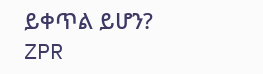ይቀጥል ይሆን?
ZPR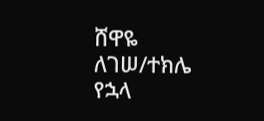ሸዋዬ ለገሠ/ተክሌ የኋላ